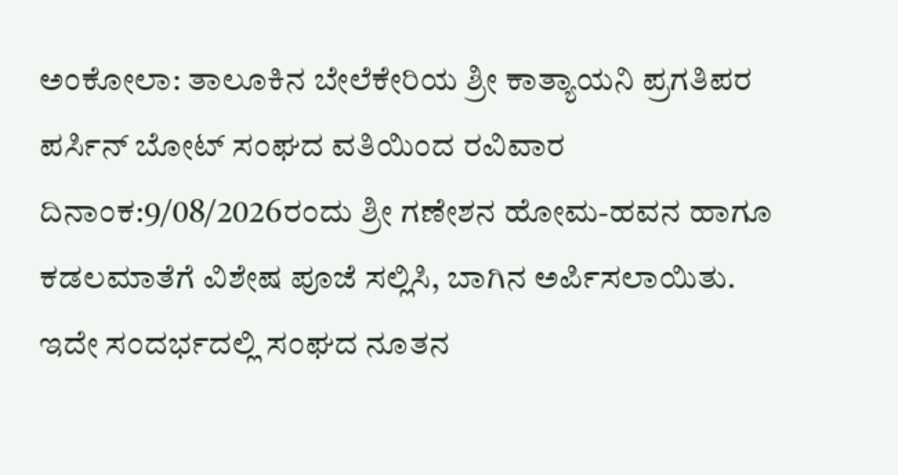ಅಂಕೋಲಾ: ತಾಲೂಕಿನ ಬೇಲೆಕೇರಿಯ ಶ್ರೀ ಕಾತ್ಯಾಯನಿ ಪ್ರಗತಿಪರ ಪರ್ಸಿನ್ ಬೋಟ್ ಸಂಘದ ವತಿಯಿಂದ ರವಿವಾರ ದಿನಾಂಕ:9/08/2026ರಂದು ಶ್ರೀ ಗಣೇಶನ ಹೋಮ-ಹವನ ಹಾಗೂ ಕಡಲಮಾತೆಗೆ ವಿಶೇಷ ಪೂಜೆ ಸಲ್ಲಿಸಿ, ಬಾಗಿನ ಅರ್ಪಿಸಲಾಯಿತು.
ಇದೇ ಸಂದರ್ಭದಲ್ಲಿ ಸಂಘದ ನೂತನ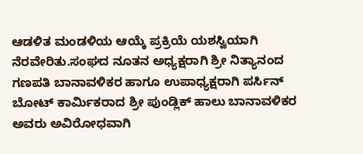ಆಡಳಿತ ಮಂಡಳಿಯ ಆಯ್ಕೆ ಪ್ರಕ್ರಿಯೆ ಯಶಸ್ವಿಯಾಗಿ ನೆರವೇರಿತು.ಸಂಘದ ನೂತನ ಅಧ್ಯಕ್ಷರಾಗಿ ಶ್ರೀ ನಿತ್ಯಾನಂದ ಗಣಪತಿ ಬಾನಾವಳಿಕರ ಹಾಗೂ ಉಪಾಧ್ಯಕ್ಷರಾಗಿ ಪರ್ಸಿನ್ ಬೋಟ್ ಕಾರ್ಮಿಕರಾದ ಶ್ರೀ ಪುಂಡ್ಲಿಕ್ ಹಾಲು ಬಾನಾವಳಿಕರ ಅವರು ಅವಿರೋಧವಾಗಿ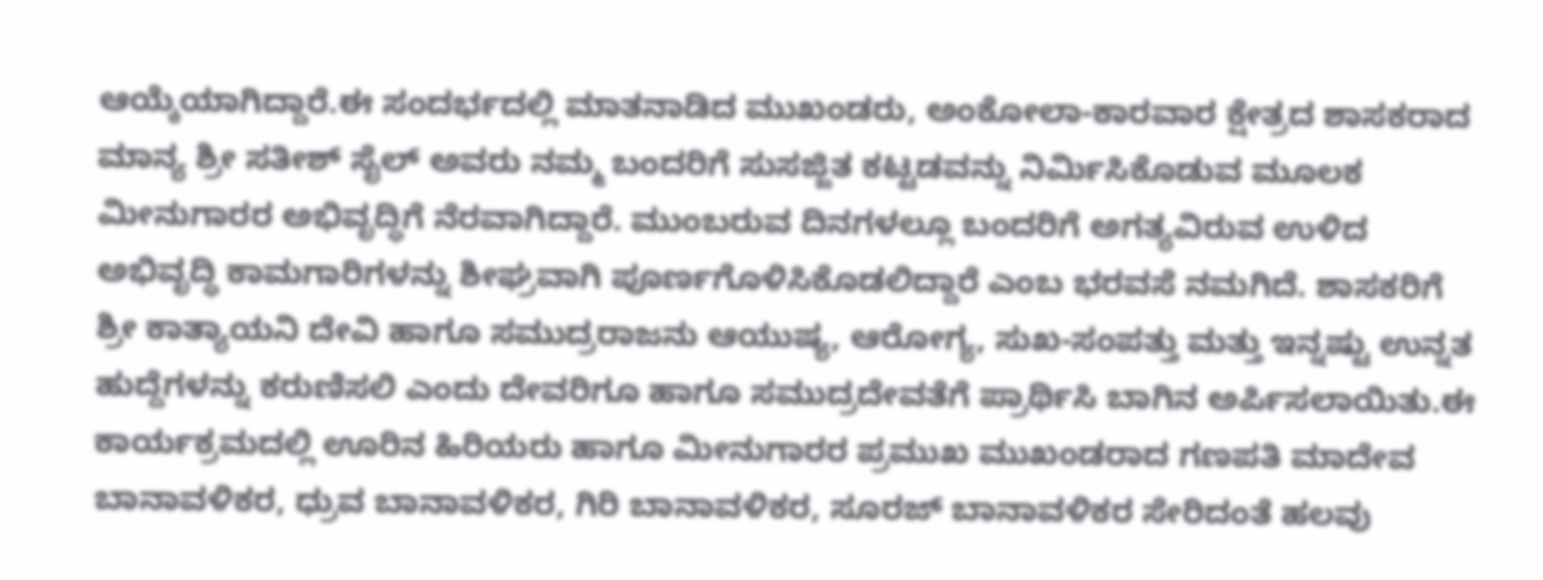ಆಯ್ಕೆಯಾಗಿದ್ದಾರೆ.ಈ ಸಂದರ್ಭದಲ್ಲಿ ಮಾತನಾಡಿದ ಮುಖಂಡರು, ಅಂಕೋಲಾ-ಕಾರವಾರ ಕ್ಷೇತ್ರದ ಶಾಸಕರಾದ ಮಾನ್ಯ ಶ್ರೀ ಸತೀಶ್ ಸೈಲ್ ಅವರು ನಮ್ಮ ಬಂದರಿಗೆ ಸುಸಜ್ಜಿತ ಕಟ್ಟಡವನ್ನು ನಿರ್ಮಿಸಿಕೊಡುವ ಮೂಲಕ ಮೀನುಗಾರರ ಅಭಿವೃದ್ಧಿಗೆ ನೆರವಾಗಿದ್ದಾರೆ. ಮುಂಬರುವ ದಿನಗಳಲ್ಲೂ ಬಂದರಿಗೆ ಅಗತ್ಯವಿರುವ ಉಳಿದ ಅಭಿವೃದ್ಧಿ ಕಾಮಗಾರಿಗಳನ್ನು ಶೀಘ್ರವಾಗಿ ಪೂರ್ಣಗೊಳಿಸಿಕೊಡಲಿದ್ದಾರೆ ಎಂಬ ಭರವಸೆ ನಮಗಿದೆ. ಶಾಸಕರಿಗೆ ಶ್ರೀ ಕಾತ್ಯಾಯನಿ ದೇವಿ ಹಾಗೂ ಸಮುದ್ರರಾಜನು ಆಯುಷ್ಯ, ಆರೋಗ್ಯ, ಸುಖ-ಸಂಪತ್ತು ಮತ್ತು ಇನ್ನಷ್ಟು ಉನ್ನತ ಹುದ್ದೆಗಳನ್ನು ಕರುಣಿಸಲಿ ಎಂದು ದೇವರಿಗೂ ಹಾಗೂ ಸಮುದ್ರದೇವತೆಗೆ ಪ್ರಾರ್ಥಿಸಿ ಬಾಗಿನ ಅರ್ಪಿಸಲಾಯಿತು.ಈ ಕಾರ್ಯಕ್ರಮದಲ್ಲಿ ಊರಿನ ಹಿರಿಯರು ಹಾಗೂ ಮೀನುಗಾರರ ಪ್ರಮುಖ ಮುಖಂಡರಾದ ಗಣಪತಿ ಮಾದೇವ ಬಾನಾವಳಿಕರ, ಧ್ರುವ ಬಾನಾವಳಿಕರ, ಗಿರಿ ಬಾನಾವಳಿಕರ, ಸೂರಜ್ ಬಾನಾವಳಿಕರ ಸೇರಿದಂತೆ ಹಲವು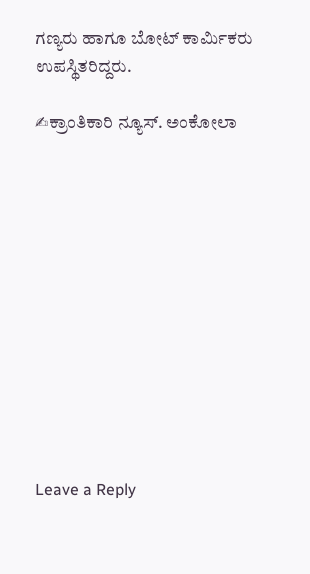ಗಣ್ಯರು ಹಾಗೂ ಬೋಟ್ ಕಾರ್ಮಿಕರು ಉಪಸ್ಥಿತರಿದ್ದರು.

✍ಕ್ರಾಂತಿಕಾರಿ ನ್ಯೂಸ್. ಅಂಕೋಲಾ












Leave a Reply